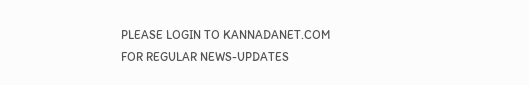PLEASE LOGIN TO KANNADANET.COM FOR REGULAR NEWS-UPDATES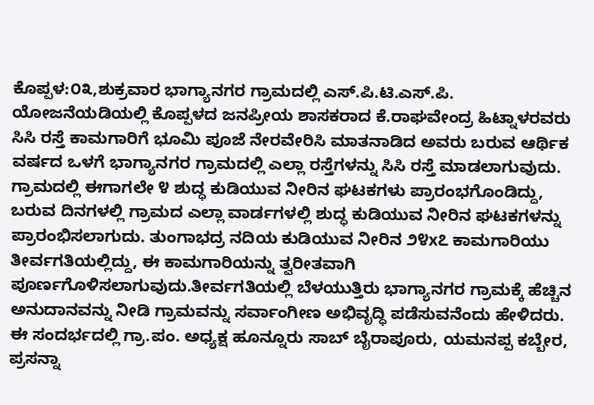ಕೊಪ್ಪಳ:೦೩,ಶುಕ್ರವಾರ ಭಾಗ್ಯಾನಗರ ಗ್ರಾಮದಲ್ಲಿ ಎಸ್.ಪಿ.ಟಿ.ಎಸ್.ಪಿ. ಯೋಜನೆಯಡಿಯಲ್ಲಿ ಕೊಪ್ಪಳದ ಜನಪ್ರೀಯ ಶಾಸಕರಾದ ಕೆ.ರಾಘವೇಂದ್ರ ಹಿಟ್ನಾಳರವರು ಸಿಸಿ ರಸ್ತೆ ಕಾಮಗಾರಿಗೆ ಭೂಮಿ ಪೂಜೆ ನೇರವೇರಿಸಿ ಮಾತನಾಡಿದ ಅವರು ಬರುವ ಆರ್ಥಿಕ ವರ್ಷದ ಒಳಗೆ ಭಾಗ್ಯಾನಗರ ಗ್ರಾಮದಲ್ಲಿ ಎಲ್ಲಾ ರಸ್ತೆಗಳನ್ನು ಸಿಸಿ ರಸ್ತೆ ಮಾಡಲಾಗುವುದು. ಗ್ರಾಮದಲ್ಲಿ ಈಗಾಗಲೇ ೪ ಶುದ್ಧ ಕುಡಿಯುವ ನೀರಿನ ಘಟಕಗಳು ಪ್ರಾರಂಭಗೊಂಡಿದ್ದು, ಬರುವ ದಿನಗಳಲ್ಲಿ ಗ್ರಾಮದ ಎಲ್ಲಾ ವಾರ್ಡಗಳಲ್ಲಿ ಶುದ್ಧ ಕುಡಿಯುವ ನೀರಿನ ಘಟಕಗಳನ್ನು ಪ್ರಾರಂಭಿಸಲಾಗುದು. ತುಂಗಾಭದ್ರ ನದಿಯ ಕುಡಿಯುವ ನೀರಿನ ೨೪x೭ ಕಾಮಗಾರಿಯು ತೀರ್ವಗತಿಯಲ್ಲಿದ್ದು, ಈ ಕಾಮಗಾರಿಯನ್ನು ತ್ವರೀತವಾಗಿ ಪೂರ್ಣಗೊಳಿಸಲಾಗುವುದು.ತೀರ್ವಗತಿಯಲ್ಲಿ ಬೆಳಯುತ್ತಿರು ಭಾಗ್ಯಾನಗರ ಗ್ರಾಮಕ್ಕೆ ಹೆಚ್ಚಿನ ಅನುದಾನವನ್ನು ನೀಡಿ ಗ್ರಾಮವನ್ನು ಸರ್ವಾಂಗೀಣ ಅಭಿವೃದ್ಧಿ ಪಡೆಸುವನೆಂದು ಹೇಳಿದರು.
ಈ ಸಂದರ್ಭದಲ್ಲಿ ಗ್ರಾ.ಪಂ. ಅಧ್ಯಕ್ಷ ಹೂನ್ನೂರು ಸಾಬ್ ಬೈರಾಪೂರು, ಯಮನಪ್ಪ ಕಬ್ಬೇರ, ಪ್ರಸನ್ನಾ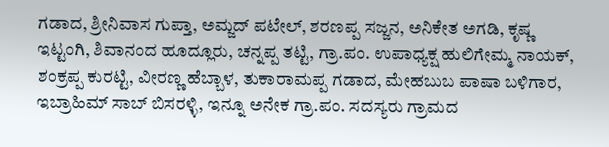ಗಡಾದ, ಶ್ರೀನಿವಾಸ ಗುಪ್ತಾ, ಅಮ್ಜದ್ ಪಟೇಲ್, ಶರಣಪ್ಪ ಸಜ್ಜನ, ಅನಿಕೇತ ಅಗಡಿ, ಕೃಷ್ಣ ಇಟ್ಟಂಗಿ, ಶಿವಾನಂದ ಹೂದ್ಲೂರು, ಚನ್ನಪ್ಪ ತಟ್ಟಿ, ಗ್ರಾ.ಪಂ. ಉಪಾಧ್ಯಕ್ಷ ಹುಲಿಗೇಮ್ಮ ನಾಯಕ್, ಶಂಕ್ರಪ್ಪ ಕುರಟ್ಟಿ, ವೀರಣ್ಣ ಹೆಬ್ಬಾಳ, ತುಕಾರಾಮಪ್ಪ ಗಡಾದ, ಮೇಹಬುಬ ಪಾಷಾ ಬಳಿಗಾರ, ಇಬ್ರಾಹಿಮ್ ಸಾಬ್ ಬಿಸರಳ್ಳಿ, ಇನ್ನೂ ಅನೇಕ ಗ್ರಾ.ಪಂ. ಸದಸ್ಯರು ಗ್ರಾಮದ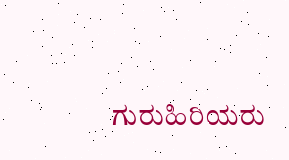ಗುರುಹಿರಿಯರು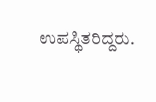ಉಪಸ್ಥಿತರಿದ್ದರು.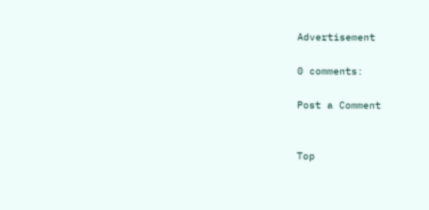Advertisement

0 comments:

Post a Comment


Top